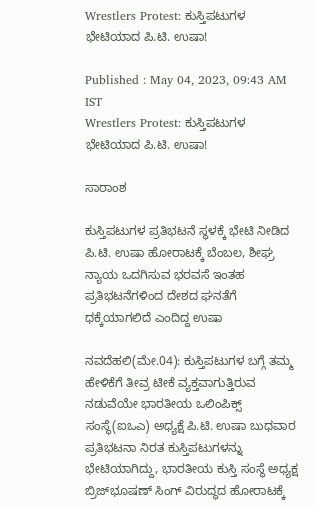Wrestlers Protest: ಕುಸ್ತಿಪಟುಗಳ ಭೇಟಿಯಾದ ಪಿ.ಟಿ. ಉಷಾ!

Published : May 04, 2023, 09:43 AM IST
Wrestlers Protest: ಕುಸ್ತಿಪಟುಗಳ ಭೇಟಿಯಾದ ಪಿ.ಟಿ. ಉಷಾ!

ಸಾರಾಂಶ

ಕುಸ್ತಿಪಟುಗಳ ಪ್ರತಿಭಟನೆ ಸ್ಥಳಕ್ಕೆ ಭೇಟಿ ನೀಡಿದ ಪಿ.ಟಿ. ಉಷಾ ಹೋರಾಟಕ್ಕೆ ಬೆಂಬಲ, ಶೀಘ್ರ ನ್ಯಾಯ ಒದಗಿಸುವ ಭರವಸೆ ಇಂತಹ ಪ್ರತಿಭಟನೆಗಳಿಂದ ದೇಶದ ಘನತೆಗೆ ಧಕ್ಕೆಯಾಗಲಿದೆ ಎಂದಿದ್ದ ಉಷಾ

ನವದೆಹಲಿ(ಮೇ.04): ಕುಸ್ತಿಪಟುಗಳ ಬಗ್ಗೆ ತಮ್ಮ ಹೇಳಿಕೆಗೆ ತೀವ್ರ ಟೀಕೆ ವ್ಯಕ್ತವಾಗುತ್ತಿರುವ ನಡುವೆಯೇ ಭಾರತೀಯ ಒಲಿಂಪಿಕ್ಸ್‌ ಸಂಸ್ಥೆ(ಐಒಎ) ಅಧ್ಯಕ್ಷೆ ಪಿ.ಟಿ. ಉಷಾ ಬುಧವಾರ ಪ್ರತಿಭಟನಾ ನಿರತ ಕುಸ್ತಿಪಟುಗಳನ್ನು ಭೇಟಿಯಾಗಿದ್ದು, ಭಾರತೀಯ ಕುಸ್ತಿ ಸಂಸ್ಥೆ ಅಧ್ಯಕ್ಷ ಬ್ರಿಜ್‌ಭೂಷಣ್‌ ಸಿಂಗ್‌ ವಿರುದ್ಧದ ಹೋರಾಟಕ್ಕೆ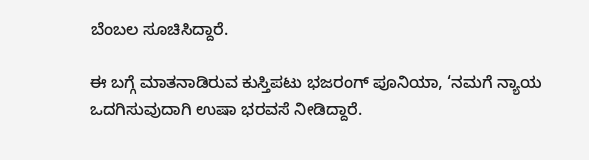ಬೆಂಬಲ ಸೂಚಿಸಿದ್ದಾರೆ.

ಈ ಬಗ್ಗೆ ಮಾತನಾಡಿರುವ ಕುಸ್ತಿಪಟು ಭಜರಂಗ್‌ ಪೂನಿಯಾ, ‘ನಮಗೆ ನ್ಯಾಯ ಒದಗಿಸುವುದಾಗಿ ಉಷಾ ಭರವಸೆ ನೀಡಿದ್ದಾರೆ.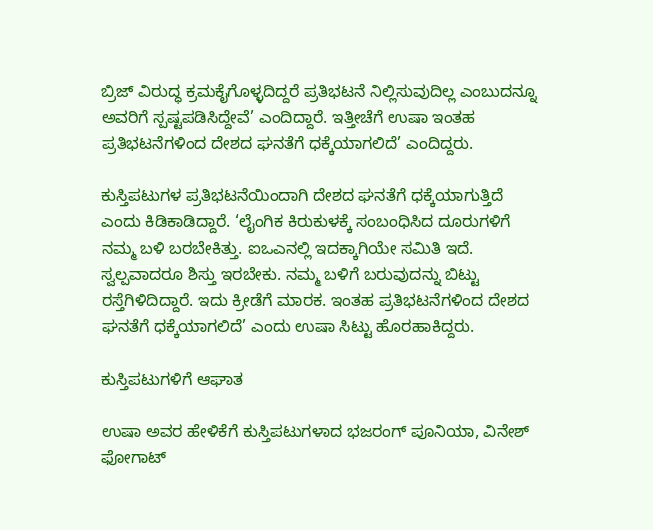ಬ್ರಿಜ್‌ ವಿರುದ್ಧ ಕ್ರಮಕೈಗೊಳ್ಳದಿದ್ದರೆ ಪ್ರತಿಭಟನೆ ನಿಲ್ಲಿಸುವುದಿಲ್ಲ ಎಂಬುದನ್ನೂ ಅವರಿಗೆ ಸ್ಪಷ್ಟಪಡಿಸಿದ್ದೇವೆ’ ಎಂದಿದ್ದಾರೆ. ಇತ್ತೀಚೆಗೆ ಉಷಾ ಇಂತಹ ಪ್ರತಿಭಟನೆಗಳಿಂದ ದೇಶದ ಘನತೆಗೆ ಧಕ್ಕೆಯಾಗಲಿದೆ’ ಎಂದಿದ್ದರು.

ಕುಸ್ತಿಪಟುಗಳ ಪ್ರತಿಭಟನೆಯಿಂದಾಗಿ ದೇಶದ ಘನತೆಗೆ ಧಕ್ಕೆಯಾಗುತ್ತಿದೆ ಎಂದು ಕಿಡಿಕಾಡಿದ್ದಾರೆ. ‘ಲೈಂಗಿಕ ಕಿರುಕುಳಕ್ಕೆ ಸಂಬಂಧಿಸಿದ ದೂರುಗಳಿಗೆ ನಮ್ಮ ಬಳಿ ಬರಬೇಕಿತ್ತು. ಐಒಎನಲ್ಲಿ ಇದಕ್ಕಾಗಿಯೇ ಸಮಿತಿ ಇದೆ. ಸ್ವಲ್ಪವಾದರೂ ಶಿಸ್ತು ಇರಬೇಕು. ನಮ್ಮ ಬಳಿಗೆ ಬರುವುದನ್ನು ಬಿಟ್ಟು ರಸ್ತೆಗಿಳಿದಿದ್ದಾರೆ. ಇದು ಕ್ರೀಡೆಗೆ ಮಾರಕ. ಇಂತಹ ಪ್ರತಿಭಟನೆಗಳಿಂದ ದೇಶದ ಘನತೆಗೆ ಧಕ್ಕೆಯಾಗಲಿದೆ’ ಎಂದು ಉಷಾ ಸಿಟ್ಟು ಹೊರಹಾಕಿದ್ದರು.

ಕುಸ್ತಿಪಟುಗಳಿಗೆ ಆಘಾತ

ಉಷಾ ಅವರ ಹೇಳಿಕೆಗೆ ಕುಸ್ತಿಪಟುಗಳಾದ ಭಜರಂಗ್‌ ಪೂನಿಯಾ, ವಿನೇಶ್‌ ಫೋಗಾಟ್‌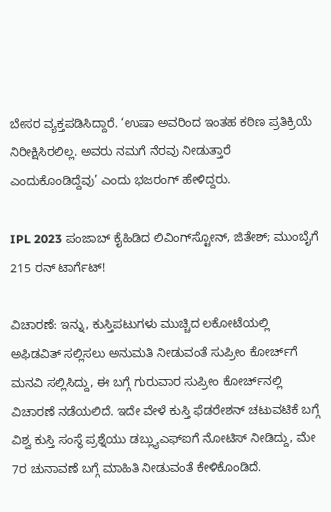ಬೇಸರ ವ್ಯಕ್ತಪಡಿಸಿದ್ದಾರೆ. ‘ಉಷಾ ಅವರಿಂದ ಇಂತಹ ಕಠಿಣ ಪ್ರತಿಕ್ರಿಯೆ ನಿರೀಕ್ಷಿಸಿರಲಿಲ್ಲ. ಅವರು ನಮಗೆ ನೆರವು ನೀಡುತ್ತಾರೆ ಎಂದುಕೊಂಡಿದ್ದೆವು’ ಎಂದು ಭಜರಂಗ್‌ ಹೇಳಿದ್ದರು.

IPL 2023 ಪಂಜಾಬ್ ಕೈಹಿಡಿದ ಲಿವಿಂಗ್‌ಸ್ಟೋನ್, ಜಿತೇಶ್; ಮುಂಬೈಗೆ 215 ರನ್ ಟಾರ್ಗೆಟ್!

ವಿಚಾರಣೆ: ಇನ್ನು, ಕುಸ್ತಿಪಟುಗಳು ಮುಚ್ಚಿದ ಲಕೋಟೆಯಲ್ಲಿ ಅಫಿಡವಿತ್‌ ಸಲ್ಲಿಸಲು ಅನುಮತಿ ನೀಡುವಂತೆ ಸುಪ್ರೀಂ ಕೋರ್ಚ್‌ಗೆ ಮನವಿ ಸಲ್ಲಿಸಿದ್ದು, ಈ ಬಗ್ಗೆ ಗುರುವಾರ ಸುಪ್ರೀಂ ಕೋರ್ಚ್‌ನಲ್ಲಿ ವಿಚಾರಣೆ ನಡೆಯಲಿದೆ. ಇದೇ ವೇಳೆ ಕುಸ್ತಿ ಫೆಡರೇಶನ್‌ ಚಟುವಟಿಕೆ ಬಗ್ಗೆ ವಿಶ್ವ ಕುಸ್ತಿ ಸಂಸ್ಥೆ ಪ್ರಶ್ನೆಯು ಡಬ್ಲ್ಯುಎಫ್‌ಐಗೆ ನೋಟಿಸ್‌ ನೀಡಿದ್ದು, ಮೇ 7ರ ಚುನಾವಣೆ ಬಗ್ಗೆ ಮಾಹಿತಿ ನೀಡುವಂತೆ ಕೇಳಿಕೊಂಡಿದೆ.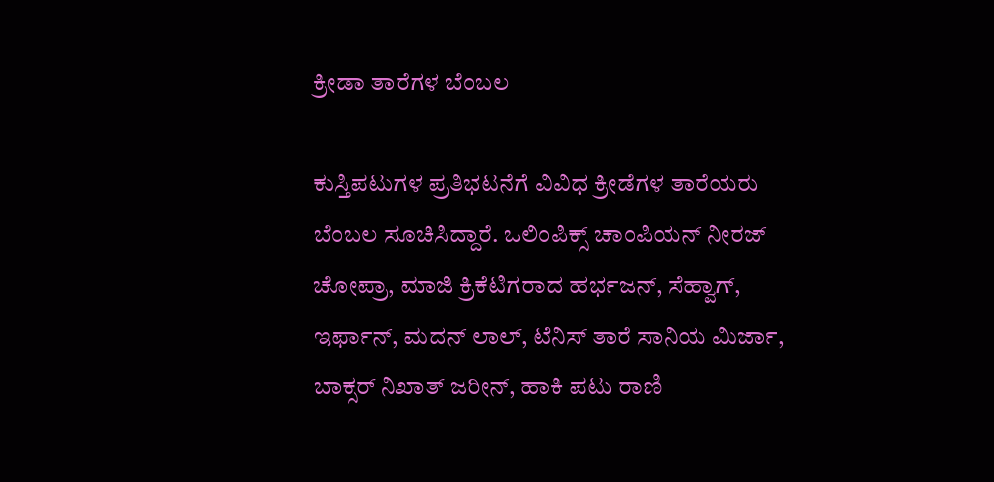ಕ್ರೀಡಾ ತಾರೆಗಳ ಬೆಂಬಲ

ಕುಸ್ತಿಪಟುಗಳ ಪ್ರತಿಭಟನೆಗೆ ವಿವಿಧ ಕ್ರೀಡೆಗಳ ತಾರೆಯರು ಬೆಂಬಲ ಸೂಚಿಸಿದ್ದಾರೆ. ಒಲಿಂಪಿಕ್ಸ್‌ ಚಾಂಪಿಯನ್‌ ನೀರಜ್‌ ಚೋಪ್ರಾ, ಮಾಜಿ ಕ್ರಿಕೆಟಿಗರಾದ ಹರ್ಭಜನ್‌, ಸೆಹ್ವಾಗ್‌, ಇರ್ಫಾನ್‌, ಮದನ್‌ ಲಾಲ್‌, ಟೆನಿಸ್‌ ತಾರೆ ಸಾನಿಯ ಮಿರ್ಜಾ, ಬಾಕ್ಸರ್‌ ನಿಖಾತ್‌ ಜರೀನ್‌, ಹಾಕಿ ಪಟು ರಾಣಿ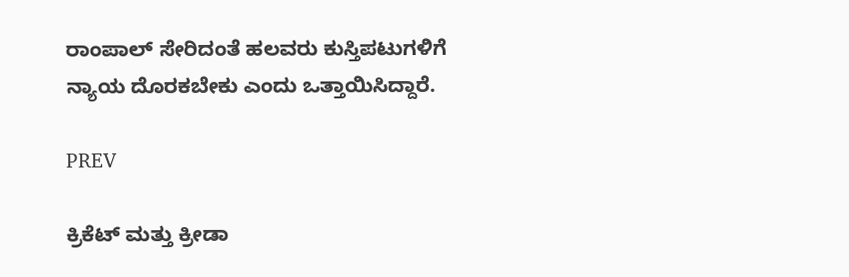ರಾಂಪಾಲ್‌ ಸೇರಿದಂತೆ ಹಲವರು ಕುಸ್ತಿಪಟುಗಳಿಗೆ ನ್ಯಾಯ ದೊರಕಬೇಕು ಎಂದು ಒತ್ತಾಯಿಸಿದ್ದಾರೆ.

PREV

ಕ್ರಿಕೆಟ್ ಮತ್ತು ಕ್ರೀಡಾ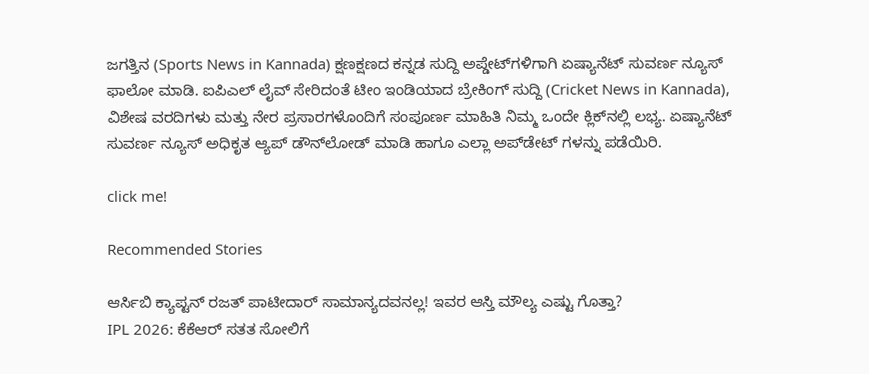ಜಗತ್ತಿನ (Sports News in Kannada) ಕ್ಷಣಕ್ಷಣದ ಕನ್ನಡ ಸುದ್ದಿ ಅಪ್ಡೇಟ್‌ಗಳಿಗಾಗಿ ಏಷ್ಯಾನೆಟ್ ಸುವರ್ಣ ನ್ಯೂಸ್‌ ಫಾಲೋ ಮಾಡಿ. ಐಪಿಎಲ್ ಲೈವ್ ಸೇರಿದಂತೆ ಟೀಂ ಇಂಡಿಯಾದ ಬ್ರೇಕಿಂಗ್ ಸುದ್ದಿ (Cricket News in Kannada), ವಿಶೇಷ ವರದಿಗಳು ಮತ್ತು ನೇರ ಪ್ರಸಾರಗಳೊಂದಿಗೆ ಸಂಪೂರ್ಣ ಮಾಹಿತಿ ನಿಮ್ಮ ಒಂದೇ ಕ್ಲಿಕ್‌ನಲ್ಲಿ ಲಭ್ಯ. ಏಷ್ಯಾನೆಟ್ ಸುವರ್ಣ ನ್ಯೂಸ್ ಅಧಿಕೃತ ಆ್ಯಪ್ ಡೌನ್‌ಲೋಡ್ ಮಾಡಿ ಹಾಗೂ ಎಲ್ಲಾ ಅಪ್‌ಡೇಟ್ ಗಳನ್ನು ಪಡೆಯಿರಿ.

click me!

Recommended Stories

ಆರ್ಸಿಬಿ ಕ್ಯಾಪ್ಟನ್ ರಜತ್ ಪಾಟೀದಾರ್ ಸಾಮಾನ್ಯದವನಲ್ಲ! ಇವರ ಆಸ್ತಿ ಮೌಲ್ಯ ಎಷ್ಟು ಗೊತ್ತಾ?
IPL 2026: ಕೆಕೆಆರ್ ಸತತ ಸೋಲಿಗೆ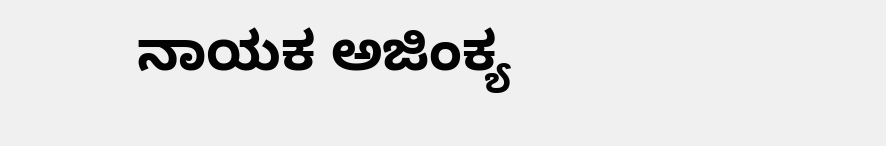ನಾಯಕ ಅಜಿಂಕ್ಯ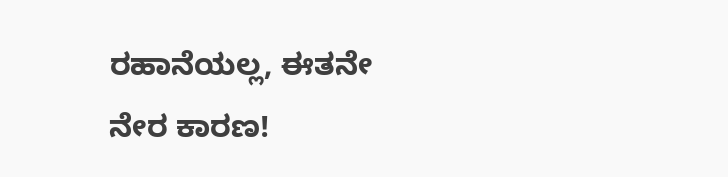ರಹಾನೆಯಲ್ಲ, ಈತನೇ ನೇರ ಕಾರಣ!